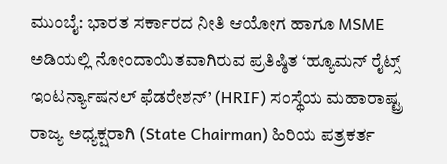ಮುಂಬೈ: ಭಾರತ ಸರ್ಕಾರದ ನೀತಿ ಆಯೋಗ ಹಾಗೂ MSME ಅಡಿಯಲ್ಲಿ ನೋಂದಾಯಿತವಾಗಿರುವ ಪ್ರತಿಷ್ಠಿತ ‘ಹ್ಯೂಮನ್ ರೈಟ್ಸ್ ಇಂಟರ್ನ್ಯಾಷನಲ್ ಫೆಡರೇಶನ್’ (HRIF) ಸಂಸ್ಥೆಯ ಮಹಾರಾಷ್ಟ್ರ ರಾಜ್ಯ ಅಧ್ಯಕ್ಷರಾಗಿ (State Chairman) ಹಿರಿಯ ಪತ್ರಕರ್ತ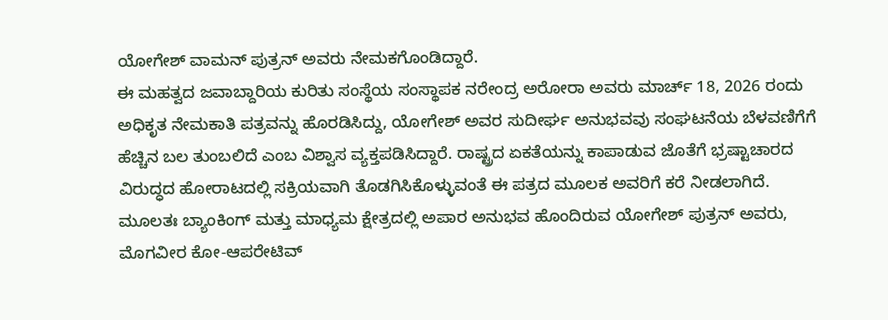ಯೋಗೇಶ್ ವಾಮನ್ ಪುತ್ರನ್ ಅವರು ನೇಮಕಗೊಂಡಿದ್ದಾರೆ.
ಈ ಮಹತ್ವದ ಜವಾಬ್ದಾರಿಯ ಕುರಿತು ಸಂಸ್ಥೆಯ ಸಂಸ್ಥಾಪಕ ನರೇಂದ್ರ ಅರೋರಾ ಅವರು ಮಾರ್ಚ್ 18, 2026 ರಂದು ಅಧಿಕೃತ ನೇಮಕಾತಿ ಪತ್ರವನ್ನು ಹೊರಡಿಸಿದ್ದು, ಯೋಗೇಶ್ ಅವರ ಸುದೀರ್ಘ ಅನುಭವವು ಸಂಘಟನೆಯ ಬೆಳವಣಿಗೆಗೆ ಹೆಚ್ಚಿನ ಬಲ ತುಂಬಲಿದೆ ಎಂಬ ವಿಶ್ವಾಸ ವ್ಯಕ್ತಪಡಿಸಿದ್ದಾರೆ. ರಾಷ್ಟ್ರದ ಏಕತೆಯನ್ನು ಕಾಪಾಡುವ ಜೊತೆಗೆ ಭ್ರಷ್ಟಾಚಾರದ ವಿರುದ್ಧದ ಹೋರಾಟದಲ್ಲಿ ಸಕ್ರಿಯವಾಗಿ ತೊಡಗಿಸಿಕೊಳ್ಳುವಂತೆ ಈ ಪತ್ರದ ಮೂಲಕ ಅವರಿಗೆ ಕರೆ ನೀಡಲಾಗಿದೆ.
ಮೂಲತಃ ಬ್ಯಾಂಕಿಂಗ್ ಮತ್ತು ಮಾಧ್ಯಮ ಕ್ಷೇತ್ರದಲ್ಲಿ ಅಪಾರ ಅನುಭವ ಹೊಂದಿರುವ ಯೋಗೇಶ್ ಪುತ್ರನ್ ಅವರು, ಮೊಗವೀರ ಕೋ-ಆಪರೇಟಿವ್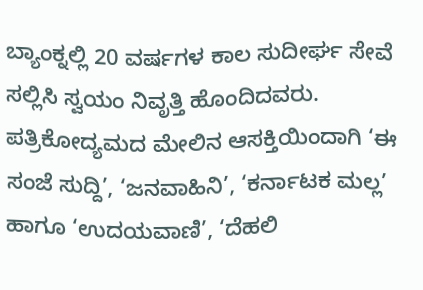ಬ್ಯಾಂಕ್ನಲ್ಲಿ 20 ವರ್ಷಗಳ ಕಾಲ ಸುದೀರ್ಘ ಸೇವೆ ಸಲ್ಲಿಸಿ ಸ್ವಯಂ ನಿವೃತ್ತಿ ಹೊಂದಿದವರು. ಪತ್ರಿಕೋದ್ಯಮದ ಮೇಲಿನ ಆಸಕ್ತಿಯಿಂದಾಗಿ ‘ಈ ಸಂಜೆ ಸುದ್ದಿ’, ‘ಜನವಾಹಿನಿ’, ‘ಕರ್ನಾಟಕ ಮಲ್ಲ’ ಹಾಗೂ ‘ಉದಯವಾಣಿ’, ‘ದೆಹಲಿ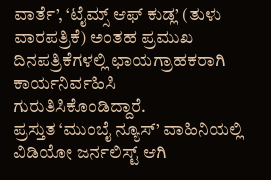ವಾರ್ತೆ’, ‘ಟೈಮ್ಸ್ ಆಫ್ ಕುಡ್ಲ’ (ತುಳು ವಾರಪತ್ರಿಕೆ) ಅಂತಹ ಪ್ರಮುಖ ದಿನಪತ್ರಿಕೆಗಳಲ್ಲಿ ಛಾಯಗ್ರಾಹಕರಾಗಿ ಕಾರ್ಯನಿರ್ವಹಿಸಿ ಗುರುತಿಸಿಕೊಂಡಿದ್ದಾರೆ.
ಪ್ರಸ್ತುತ ‘ಮುಂಬೈ ನ್ಯೂಸ್’ ವಾಹಿನಿಯಲ್ಲಿ ವಿಡಿಯೋ ಜರ್ನಲಿಸ್ಟ್ ಆಗಿ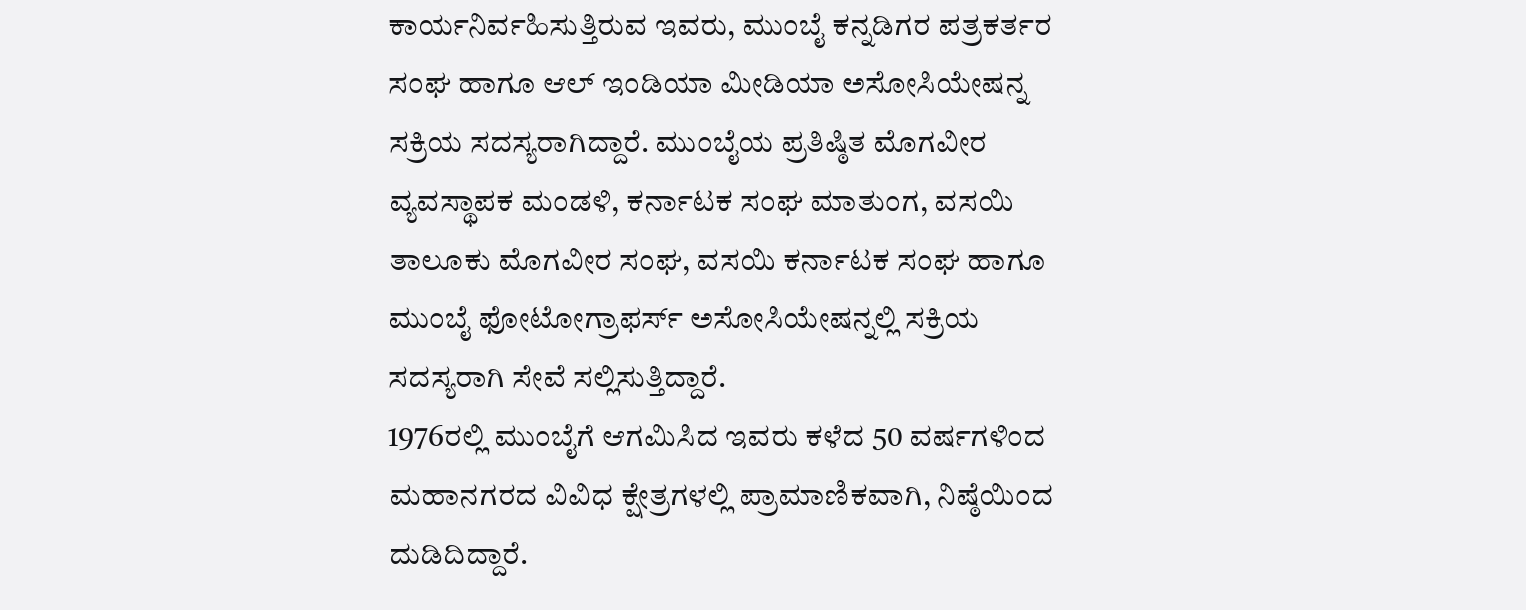ಕಾರ್ಯನಿರ್ವಹಿಸುತ್ತಿರುವ ಇವರು, ಮುಂಬೈ ಕನ್ನಡಿಗರ ಪತ್ರಕರ್ತರ ಸಂಘ ಹಾಗೂ ಆಲ್ ಇಂಡಿಯಾ ಮೀಡಿಯಾ ಅಸೋಸಿಯೇಷನ್ನ ಸಕ್ರಿಯ ಸದಸ್ಯರಾಗಿದ್ದಾರೆ. ಮುಂಬೈಯ ಪ್ರತಿಷ್ಠಿತ ಮೊಗವೀರ ವ್ಯವಸ್ಥಾಪಕ ಮಂಡಳಿ, ಕರ್ನಾಟಕ ಸಂಘ ಮಾತುಂಗ, ವಸಯಿ ತಾಲೂಕು ಮೊಗವೀರ ಸಂಘ, ವಸಯಿ ಕರ್ನಾಟಕ ಸಂಘ ಹಾಗೂ ಮುಂಬೈ ಫೋಟೋಗ್ರಾಫರ್ಸ್ ಅಸೋಸಿಯೇಷನ್ನಲ್ಲಿ ಸಕ್ರಿಯ ಸದಸ್ಯರಾಗಿ ಸೇವೆ ಸಲ್ಲಿಸುತ್ತಿದ್ದಾರೆ.
1976ರಲ್ಲಿ ಮುಂಬೈಗೆ ಆಗಮಿಸಿದ ಇವರು ಕಳೆದ 50 ವರ್ಷಗಳಿಂದ ಮಹಾನಗರದ ವಿವಿಧ ಕ್ಷೇತ್ರಗಳಲ್ಲಿ ಪ್ರಾಮಾಣಿಕವಾಗಿ, ನಿಷ್ಠೆಯಿಂದ ದುಡಿದಿದ್ದಾರೆ.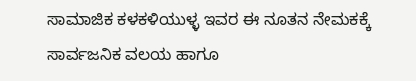ಸಾಮಾಜಿಕ ಕಳಕಳಿಯುಳ್ಳ ಇವರ ಈ ನೂತನ ನೇಮಕಕ್ಕೆ ಸಾರ್ವಜನಿಕ ವಲಯ ಹಾಗೂ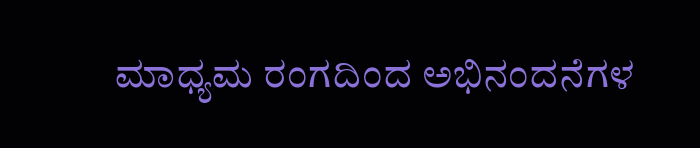ಮಾಧ್ಯಮ ರಂಗದಿಂದ ಅಭಿನಂದನೆಗಳ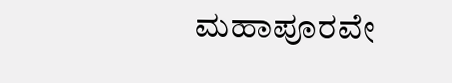ಮಹಾಪೂರವೇ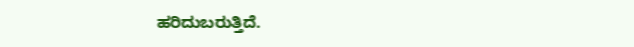ಹರಿದುಬರುತ್ತಿದೆ.